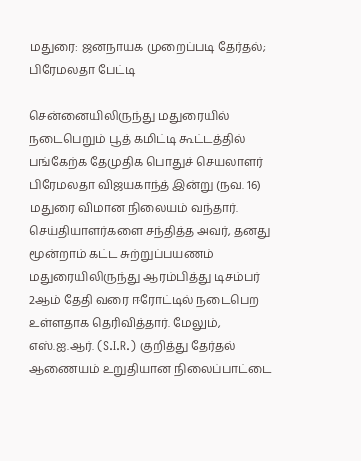மதுரை: ஜனநாயக முறைப்படி தேர்தல்; பிரேமலதா பேட்டி

சென்னையிலிருந்து மதுரையில் நடைபெறும் பூத் கமிட்டி கூட்டத்தில் பங்கேற்க தேமுதிக பொதுச் செயலாளர் பிரேமலதா விஜயகாந்த் இன்று (நவ. 16) மதுரை விமான நிலையம் வந்தார். செய்தியாளர்களை சந்தித்த அவர், தனது மூன்றாம் கட்ட சுற்றுப்பயணம் மதுரையிலிருந்து ஆரம்பித்து டிசம்பர் 2ஆம் தேதி வரை ஈரோட்டில் நடைபெற உள்ளதாக தெரிவித்தார். மேலும், எஸ்.ஐ.ஆர். (S.I.R.) குறித்து தேர்தல் ஆணையம் உறுதியான நிலைப்பாட்டை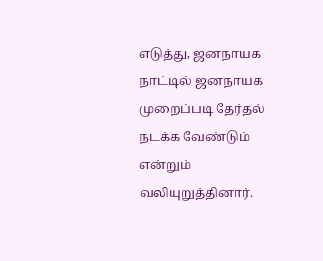எடுத்து, ஜனநாயக நாட்டில் ஜனநாயக முறைப்படி தேர்தல் நடக்க வேண்டும் என்றும் வலியுறுத்தினார்.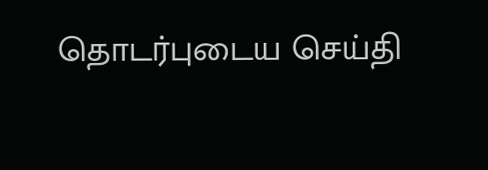தொடர்புடைய செய்தி